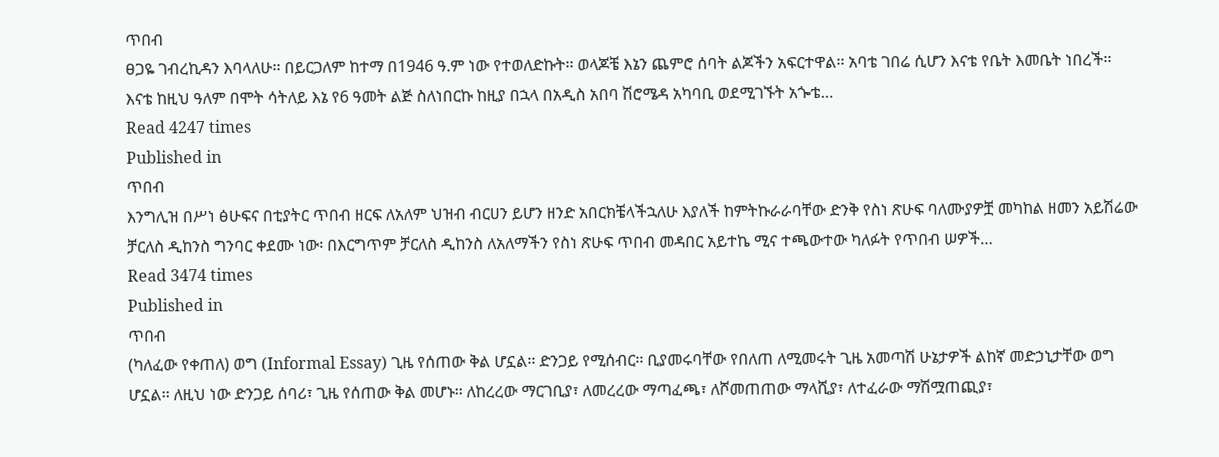ጥበብ
ፀጋዬ ገብረኪዳን እባላለሁ፡፡ በይርጋለም ከተማ በ1946 ዓ.ም ነው የተወለድኩት፡፡ ወላጆቼ እኔን ጨምሮ ሰባት ልጆችን አፍርተዋል፡፡ አባቴ ገበሬ ሲሆን እናቴ የቤት እመቤት ነበረች፡፡ እናቴ ከዚህ ዓለም በሞት ሳትለይ እኔ የ6 ዓመት ልጅ ስለነበርኩ ከዚያ በኋላ በአዲስ አበባ ሽሮሜዳ አካባቢ ወደሚገኙት አጐቴ…
Read 4247 times
Published in
ጥበብ
እንግሊዝ በሥነ ፅሁፍና በቲያትር ጥበብ ዘርፍ ለአለም ህዝብ ብርሀን ይሆን ዘንድ አበርክቼላችኋለሁ እያለች ከምትኩራራባቸው ድንቅ የስነ ጽሁፍ ባለሙያዎቿ መካከል ዘመን አይሽሬው ቻርለስ ዲከንስ ግንባር ቀደሙ ነው፡ በእርግጥም ቻርለስ ዲከንስ ለአለማችን የስነ ጽሁፍ ጥበብ መዳበር አይተኬ ሚና ተጫውተው ካለፉት የጥበብ ሠዎች…
Read 3474 times
Published in
ጥበብ
(ካለፈው የቀጠለ) ወግ (Informal Essay) ጊዜ የሰጠው ቅል ሆኗል፡፡ ድንጋይ የሚሰብር፡፡ ቢያመሩባቸው የበለጠ ለሚመሩት ጊዜ አመጣሽ ሁኔታዎች ልከኛ መድኃኒታቸው ወግ ሆኗል፡፡ ለዚህ ነው ድንጋይ ሰባሪ፣ ጊዜ የሰጠው ቅል መሆኑ፡፡ ለከረረው ማርገቢያ፣ ለመረረው ማጣፈጫ፣ ለሾመጠጠው ማላሺያ፣ ለተፈራው ማሽሟጠጪያ፣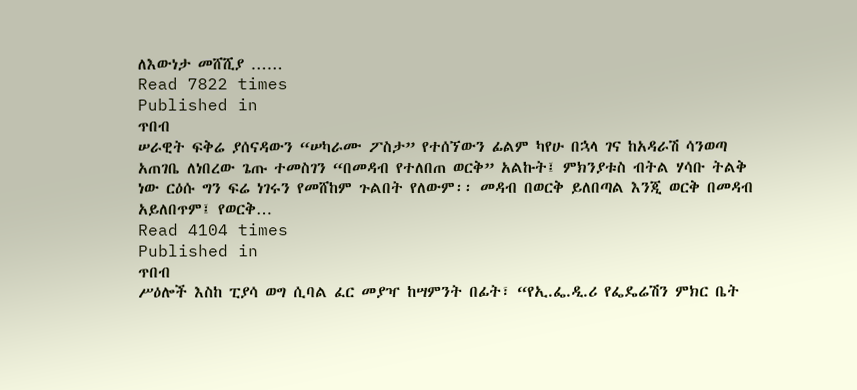ለእውነታ መሸሺያ ……
Read 7822 times
Published in
ጥበብ
ሠራዊት ፍቅሬ ያሰናዳውን “ሠካራሙ ፖስታ” የተሰኘውን ፊልም ካየሁ በኋላ ገና ከአዳራሽ ሳንወጣ አጠገቤ ለነበረው ጌጡ ተመስገን “በመዳብ የተለበጠ ወርቅ” አልኩት፤ ምክንያቱስ ብትል ሃሳቡ ትልቅ ነው ርዕሱ ግን ፍሬ ነገሩን የመሸከም ጉልበት የለውም፡፡ መዳብ በወርቅ ይለበጣል እንጂ ወርቅ በመዳብ አይለበጥም፤ የወርቅ…
Read 4104 times
Published in
ጥበብ
ሥዕሎች እስከ ፒያሳ ወግ ሲባል ፈር መያዣ ከሣምንት በፊት፣ “የኢ.ፌ.ዲ.ሪ የፌዴሬሽን ምክር ቤት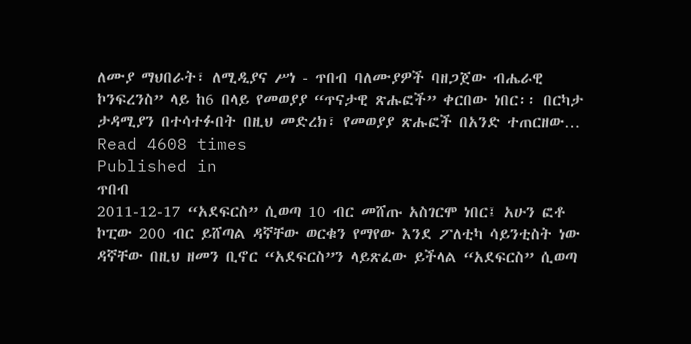ለሙያ ማህበራት፣ ለሚዲያና ሥነ - ጥበብ ባለሙያዎች ባዘጋጀው ብሔራዊ ኮንፍረንስ” ላይ ከ6 በላይ የመወያያ “ጥናታዊ ጽሑፎች” ቀርበው ነበር፡፡ በርካታ ታዳሚያን በተሳተፉበት በዚህ መድረክ፣ የመወያያ ጽሑፎች በአንድ ተጠርዘው…
Read 4608 times
Published in
ጥበብ
2011-12-17 “አደፍርስ” ሲወጣ 10 ብር መሸጡ አስገርሞ ነበር፤ አሁን ፎቶ ኮፒው 200 ብር ይሸጣል ዳኛቸው ወርቁን የማየው እንደ ፖለቲካ ሳይንቲስት ነው ዳኛቸው በዚህ ዘመን ቢኖር “አደፍርስ”ን ላይጽፈው ይችላል “አደፍርስ” ሲወጣ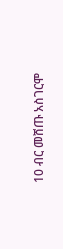10 ብር መሸጡ አስገርሞ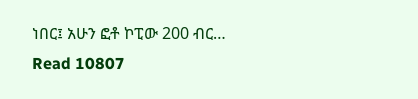ነበር፤ አሁን ፎቶ ኮፒው 200 ብር…
Read 10807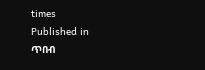times
Published in
ጥበብ